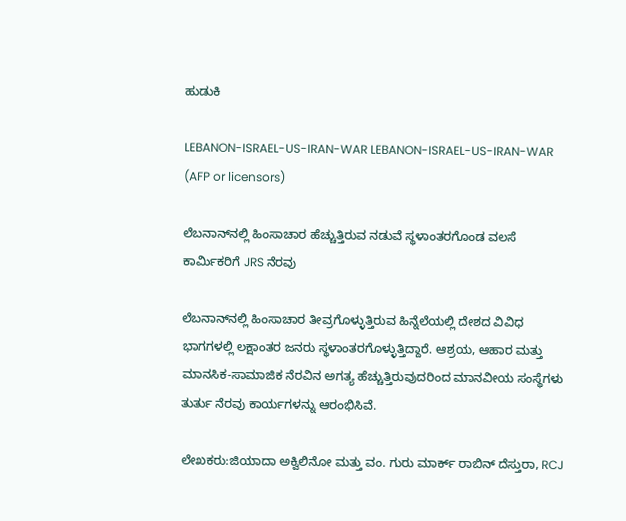ಹುಡುಕಿ

LEBANON-ISRAEL-US-IRAN-WAR LEBANON-ISRAEL-US-IRAN-WAR  (AFP or licensors)

ಲೆಬನಾನ್‌ನಲ್ಲಿ ಹಿಂಸಾಚಾರ ಹೆಚ್ಚುತ್ತಿರುವ ನಡುವೆ ಸ್ಥಳಾಂತರಗೊಂಡ ವಲಸೆ ಕಾರ್ಮಿಕರಿಗೆ JRS ನೆರವು

ಲೆಬನಾನ್‌ನಲ್ಲಿ ಹಿಂಸಾಚಾರ ತೀವ್ರಗೊಳ್ಳುತ್ತಿರುವ ಹಿನ್ನೆಲೆಯಲ್ಲಿ ದೇಶದ ವಿವಿಧ ಭಾಗಗಳಲ್ಲಿ ಲಕ್ಷಾಂತರ ಜನರು ಸ್ಥಳಾಂತರಗೊಳ್ಳುತ್ತಿದ್ದಾರೆ. ಆಶ್ರಯ, ಆಹಾರ ಮತ್ತು ಮಾನಸಿಕ-ಸಾಮಾಜಿಕ ನೆರವಿನ ಅಗತ್ಯ ಹೆಚ್ಚುತ್ತಿರುವುದರಿಂದ ಮಾನವೀಯ ಸಂಸ್ಥೆಗಳು ತುರ್ತು ನೆರವು ಕಾರ್ಯಗಳನ್ನು ಆರಂಭಿಸಿವೆ.

ಲೇಖಕರು:ಜಿಯಾದಾ ಅಕ್ವಿಲಿನೋ ಮತ್ತು ವಂ. ಗುರು ಮಾರ್ಕ್ ರಾಬಿನ್ ದೆಸ್ತುರಾ, RCJ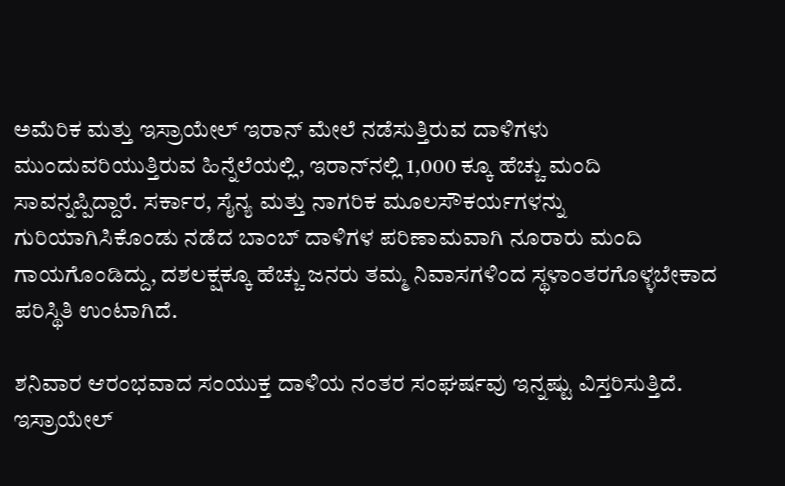ಅಮೆರಿಕ ಮತ್ತು ಇಸ್ರಾಯೇಲ್ ಇರಾನ್ ಮೇಲೆ ನಡೆಸುತ್ತಿರುವ ದಾಳಿಗಳು ಮುಂದುವರಿಯುತ್ತಿರುವ ಹಿನ್ನೆಲೆಯಲ್ಲಿ, ಇರಾನ್‌ನಲ್ಲಿ 1,000 ಕ್ಕೂ ಹೆಚ್ಚು ಮಂದಿ ಸಾವನ್ನಪ್ಪಿದ್ದಾರೆ. ಸರ್ಕಾರ, ಸೈನ್ಯ ಮತ್ತು ನಾಗರಿಕ ಮೂಲಸೌಕರ್ಯಗಳನ್ನು ಗುರಿಯಾಗಿಸಿಕೊಂಡು ನಡೆದ ಬಾಂಬ್ ದಾಳಿಗಳ ಪರಿಣಾಮವಾಗಿ ನೂರಾರು ಮಂದಿ ಗಾಯಗೊಂಡಿದ್ದು, ದಶಲಕ್ಷಕ್ಕೂ ಹೆಚ್ಚು ಜನರು ತಮ್ಮ ನಿವಾಸಗಳಿಂದ ಸ್ಥಳಾಂತರಗೊಳ್ಳಬೇಕಾದ ಪರಿಸ್ಥಿತಿ ಉಂಟಾಗಿದೆ.

ಶನಿವಾರ ಆರಂಭವಾದ ಸಂಯುಕ್ತ ದಾಳಿಯ ನಂತರ ಸಂಘರ್ಷವು ಇನ್ನಷ್ಟು ವಿಸ್ತರಿಸುತ್ತಿದೆ. ಇಸ್ರಾಯೇಲ್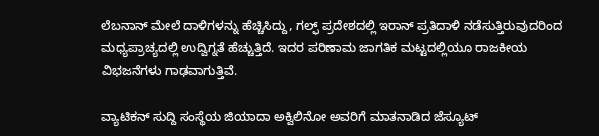ಲೆಬನಾನ್ ಮೇಲೆ ದಾಳಿಗಳನ್ನು ಹೆಚ್ಚಿಸಿದ್ದು, ಗಲ್ಫ್ ಪ್ರದೇಶದಲ್ಲಿ ಇರಾನ್ ಪ್ರತಿದಾಳಿ ನಡೆಸುತ್ತಿರುವುದರಿಂದ ಮಧ್ಯಪ್ರಾಚ್ಯದಲ್ಲಿ ಉದ್ವಿಗ್ನತೆ ಹೆಚ್ಚುತ್ತಿದೆ. ಇದರ ಪರಿಣಾಮ ಜಾಗತಿಕ ಮಟ್ಟದಲ್ಲಿಯೂ ರಾಜಕೀಯ ವಿಭಜನೆಗಳು ಗಾಢವಾಗುತ್ತಿವೆ.

ವ್ಯಾಟಿಕನ್ ಸುದ್ದಿ ಸಂಸ್ಥೆಯ ಜಿಯಾದಾ ಅಕ್ವಿಲಿನೋ ಅವರಿಗೆ ಮಾತನಾಡಿದ ಜೆಸ್ಯೂಟ್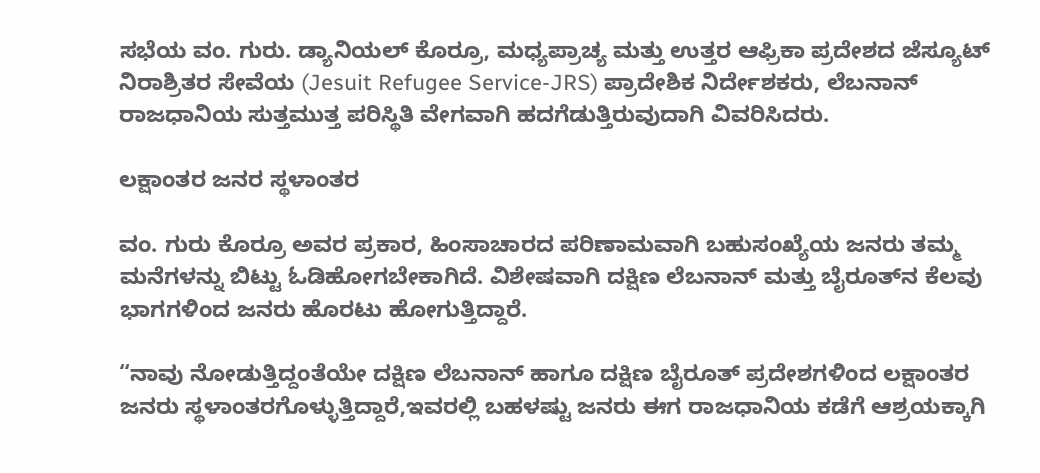ಸಭೆಯ ವಂ. ಗುರು. ಡ್ಯಾನಿಯಲ್ ಕೊರ್ರೂ, ಮಧ್ಯಪ್ರಾಚ್ಯ ಮತ್ತು ಉತ್ತರ ಆಫ್ರಿಕಾ ಪ್ರದೇಶದ ಜೆಸ್ಯೂಟ್ ನಿರಾಶ್ರಿತರ ಸೇವೆಯ (Jesuit Refugee Service-JRS) ಪ್ರಾದೇಶಿಕ ನಿರ್ದೇಶಕರು, ಲೆಬನಾನ್ ರಾಜಧಾನಿಯ ಸುತ್ತಮುತ್ತ ಪರಿಸ್ಥಿತಿ ವೇಗವಾಗಿ ಹದಗೆಡುತ್ತಿರುವುದಾಗಿ ವಿವರಿಸಿದರು.

ಲಕ್ಷಾಂತರ ಜನರ ಸ್ಥಳಾಂತರ

ವಂ. ಗುರು ಕೊರ್ರೂ ಅವರ ಪ್ರಕಾರ, ಹಿಂಸಾಚಾರದ ಪರಿಣಾಮವಾಗಿ ಬಹುಸಂಖ್ಯೆಯ ಜನರು ತಮ್ಮ ಮನೆಗಳನ್ನು ಬಿಟ್ಟು ಓಡಿಹೋಗಬೇಕಾಗಿದೆ. ವಿಶೇಷವಾಗಿ ದಕ್ಷಿಣ ಲೆಬನಾನ್ ಮತ್ತು ಬೈರೂತ್‌ನ ಕೆಲವು ಭಾಗಗಳಿಂದ ಜನರು ಹೊರಟು ಹೋಗುತ್ತಿದ್ದಾರೆ.

“ನಾವು ನೋಡುತ್ತಿದ್ದಂತೆಯೇ ದಕ್ಷಿಣ ಲೆಬನಾನ್ ಹಾಗೂ ದಕ್ಷಿಣ ಬೈರೂತ್ ಪ್ರದೇಶಗಳಿಂದ ಲಕ್ಷಾಂತರ ಜನರು ಸ್ಥಳಾಂತರಗೊಳ್ಳುತ್ತಿದ್ದಾರೆ,ಇವರಲ್ಲಿ ಬಹಳಷ್ಟು ಜನರು ಈಗ ರಾಜಧಾನಿಯ ಕಡೆಗೆ ಆಶ್ರಯಕ್ಕಾಗಿ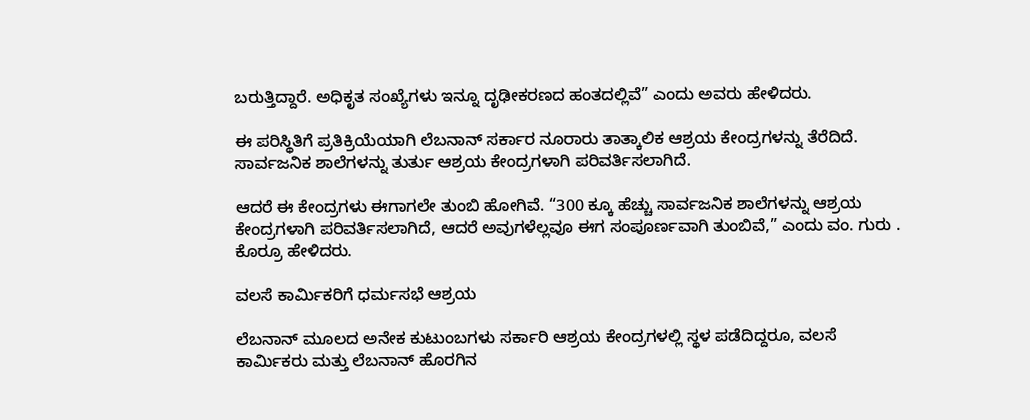ಬರುತ್ತಿದ್ದಾರೆ. ಅಧಿಕೃತ ಸಂಖ್ಯೆಗಳು ಇನ್ನೂ ದೃಢೀಕರಣದ ಹಂತದಲ್ಲಿವೆ” ಎಂದು ಅವರು ಹೇಳಿದರು.

ಈ ಪರಿಸ್ಥಿತಿಗೆ ಪ್ರತಿಕ್ರಿಯೆಯಾಗಿ ಲೆಬನಾನ್ ಸರ್ಕಾರ ನೂರಾರು ತಾತ್ಕಾಲಿಕ ಆಶ್ರಯ ಕೇಂದ್ರಗಳನ್ನು ತೆರೆದಿದೆ. ಸಾರ್ವಜನಿಕ ಶಾಲೆಗಳನ್ನು ತುರ್ತು ಆಶ್ರಯ ಕೇಂದ್ರಗಳಾಗಿ ಪರಿವರ್ತಿಸಲಾಗಿದೆ.

ಆದರೆ ಈ ಕೇಂದ್ರಗಳು ಈಗಾಗಲೇ ತುಂಬಿ ಹೋಗಿವೆ. “300 ಕ್ಕೂ ಹೆಚ್ಚು ಸಾರ್ವಜನಿಕ ಶಾಲೆಗಳನ್ನು ಆಶ್ರಯ ಕೇಂದ್ರಗಳಾಗಿ ಪರಿವರ್ತಿಸಲಾಗಿದೆ, ಆದರೆ ಅವುಗಳೆಲ್ಲವೂ ಈಗ ಸಂಪೂರ್ಣವಾಗಿ ತುಂಬಿವೆ,” ಎಂದು ವಂ. ಗುರು . ಕೊರ್ರೂ ಹೇಳಿದರು.

ವಲಸೆ ಕಾರ್ಮಿಕರಿಗೆ ಧರ್ಮಸಭೆ ಆಶ್ರಯ

ಲೆಬನಾನ್ ಮೂಲದ ಅನೇಕ ಕುಟುಂಬಗಳು ಸರ್ಕಾರಿ ಆಶ್ರಯ ಕೇಂದ್ರಗಳಲ್ಲಿ ಸ್ಥಳ ಪಡೆದಿದ್ದರೂ, ವಲಸೆ ಕಾರ್ಮಿಕರು ಮತ್ತು ಲೆಬನಾನ್ ಹೊರಗಿನ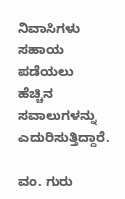ನಿವಾಸಿಗಳು ಸಹಾಯ ಪಡೆಯಲು ಹೆಚ್ಚಿನ ಸವಾಲುಗಳನ್ನು ಎದುರಿಸುತ್ತಿದ್ದಾರೆ.

ವಂ. ಗುರು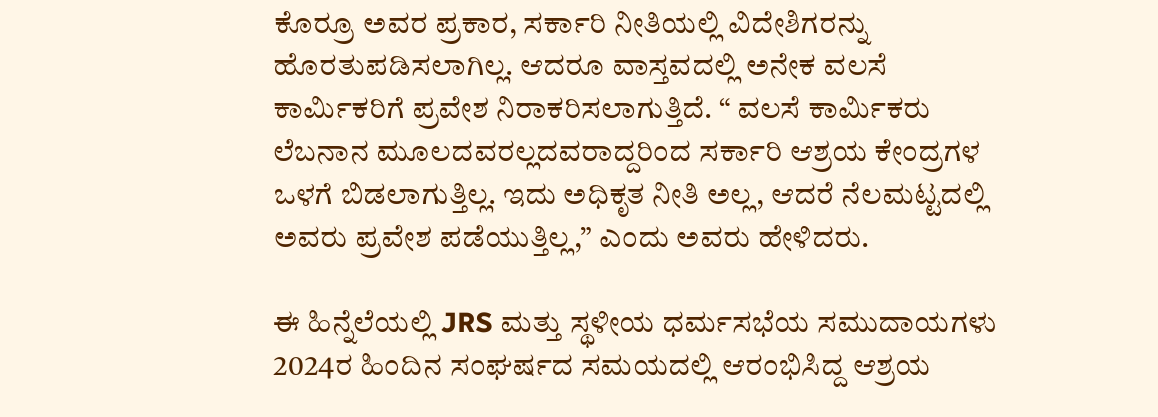ಕೊರ್ರೂ ಅವರ ಪ್ರಕಾರ, ಸರ್ಕಾರಿ ನೀತಿಯಲ್ಲಿ ವಿದೇಶಿಗರನ್ನು ಹೊರತುಪಡಿಸಲಾಗಿಲ್ಲ. ಆದರೂ ವಾಸ್ತವದಲ್ಲಿ ಅನೇಕ ವಲಸೆ ಕಾರ್ಮಿಕರಿಗೆ ಪ್ರವೇಶ ನಿರಾಕರಿಸಲಾಗುತ್ತಿದೆ. “ ವಲಸೆ ಕಾರ್ಮಿಕರು ಲೆಬನಾನ ಮೂಲದವರಲ್ಲದವರಾದ್ದರಿಂದ ಸರ್ಕಾರಿ ಆಶ್ರಯ ಕೇಂದ್ರಗಳ ಒಳಗೆ ಬಿಡಲಾಗುತ್ತಿಲ್ಲ. ಇದು ಅಧಿಕೃತ ನೀತಿ ಅಲ್ಲ, ಆದರೆ ನೆಲಮಟ್ಟದಲ್ಲಿ ಅವರು ಪ್ರವೇಶ ಪಡೆಯುತ್ತಿಲ್ಲ,” ಎಂದು ಅವರು ಹೇಳಿದರು.

ಈ ಹಿನ್ನೆಲೆಯಲ್ಲಿ JRS ಮತ್ತು ಸ್ಥಳೀಯ ಧರ್ಮಸಭೆಯ ಸಮುದಾಯಗಳು 2024ರ ಹಿಂದಿನ ಸಂಘರ್ಷದ ಸಮಯದಲ್ಲಿ ಆರಂಭಿಸಿದ್ದ ಆಶ್ರಯ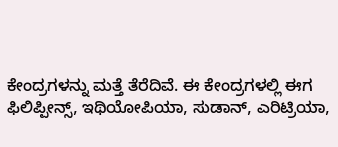ಕೇಂದ್ರಗಳನ್ನು ಮತ್ತೆ ತೆರೆದಿವೆ. ಈ ಕೇಂದ್ರಗಳಲ್ಲಿ ಈಗ ಫಿಲಿಪ್ಪೀನ್ಸ್, ಇಥಿಯೋಪಿಯಾ, ಸುಡಾನ್, ಎರಿಟ್ರಿಯಾ,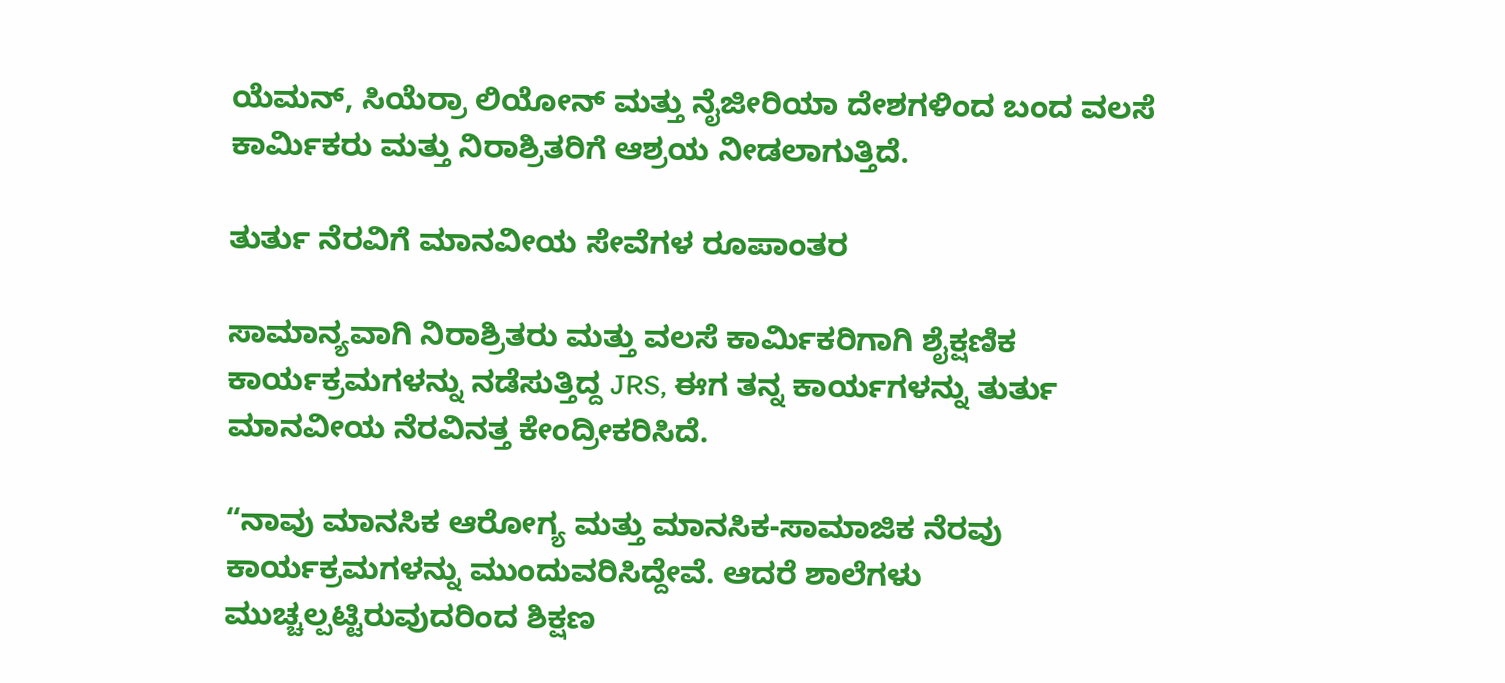ಯೆಮನ್, ಸಿಯೆರ್ರಾ ಲಿಯೋನ್ ಮತ್ತು ನೈಜೀರಿಯಾ ದೇಶಗಳಿಂದ ಬಂದ ವಲಸೆ ಕಾರ್ಮಿಕರು ಮತ್ತು ನಿರಾಶ್ರಿತರಿಗೆ ಆಶ್ರಯ ನೀಡಲಾಗುತ್ತಿದೆ.

ತುರ್ತು ನೆರವಿಗೆ ಮಾನವೀಯ ಸೇವೆಗಳ ರೂಪಾಂತರ

ಸಾಮಾನ್ಯವಾಗಿ ನಿರಾಶ್ರಿತರು ಮತ್ತು ವಲಸೆ ಕಾರ್ಮಿಕರಿಗಾಗಿ ಶೈಕ್ಷಣಿಕ ಕಾರ್ಯಕ್ರಮಗಳನ್ನು ನಡೆಸುತ್ತಿದ್ದ JRS, ಈಗ ತನ್ನ ಕಾರ್ಯಗಳನ್ನು ತುರ್ತು ಮಾನವೀಯ ನೆರವಿನತ್ತ ಕೇಂದ್ರೀಕರಿಸಿದೆ.

“ನಾವು ಮಾನಸಿಕ ಆರೋಗ್ಯ ಮತ್ತು ಮಾನಸಿಕ-ಸಾಮಾಜಿಕ ನೆರವು ಕಾರ್ಯಕ್ರಮಗಳನ್ನು ಮುಂದುವರಿಸಿದ್ದೇವೆ. ಆದರೆ ಶಾಲೆಗಳು ಮುಚ್ಚಲ್ಪಟ್ಟಿರುವುದರಿಂದ ಶಿಕ್ಷಣ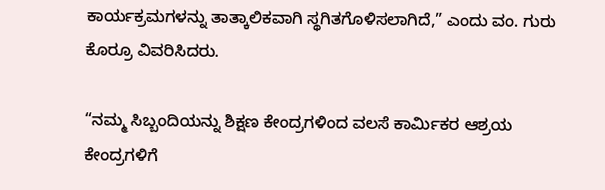ಕಾರ್ಯಕ್ರಮಗಳನ್ನು ತಾತ್ಕಾಲಿಕವಾಗಿ ಸ್ಥಗಿತಗೊಳಿಸಲಾಗಿದೆ,” ಎಂದು ವಂ. ಗುರು ಕೊರ್ರೂ ವಿವರಿಸಿದರು.

“ನಮ್ಮ ಸಿಬ್ಬಂದಿಯನ್ನು ಶಿಕ್ಷಣ ಕೇಂದ್ರಗಳಿಂದ ವಲಸೆ ಕಾರ್ಮಿಕರ ಆಶ್ರಯ ಕೇಂದ್ರಗಳಿಗೆ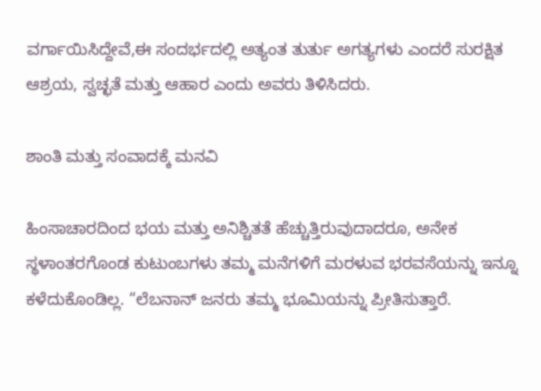ವರ್ಗಾಯಿಸಿದ್ದೇವೆ,ಈ ಸಂದರ್ಭದಲ್ಲಿ ಅತ್ಯಂತ ತುರ್ತು ಅಗತ್ಯಗಳು ಎಂದರೆ ಸುರಕ್ಷಿತ ಆಶ್ರಯ, ಸ್ವಚ್ಛತೆ ಮತ್ತು ಆಹಾರ ಎಂದು ಅವರು ತಿಳಿಸಿದರು.

ಶಾಂತಿ ಮತ್ತು ಸಂವಾದಕ್ಕೆ ಮನವಿ

ಹಿಂಸಾಚಾರದಿಂದ ಭಯ ಮತ್ತು ಅನಿಶ್ಚಿತತೆ ಹೆಚ್ಚುತ್ತಿರುವುದಾದರೂ, ಅನೇಕ ಸ್ಥಳಾಂತರಗೊಂಡ ಕುಟುಂಬಗಳು ತಮ್ಮ ಮನೆಗಳಿಗೆ ಮರಳುವ ಭರವಸೆಯನ್ನು ಇನ್ನೂ ಕಳೆದುಕೊಂಡಿಲ್ಲ. “ಲೆಬನಾನ್ ಜನರು ತಮ್ಮ ಭೂಮಿಯನ್ನು ಪ್ರೀತಿಸುತ್ತಾರೆ.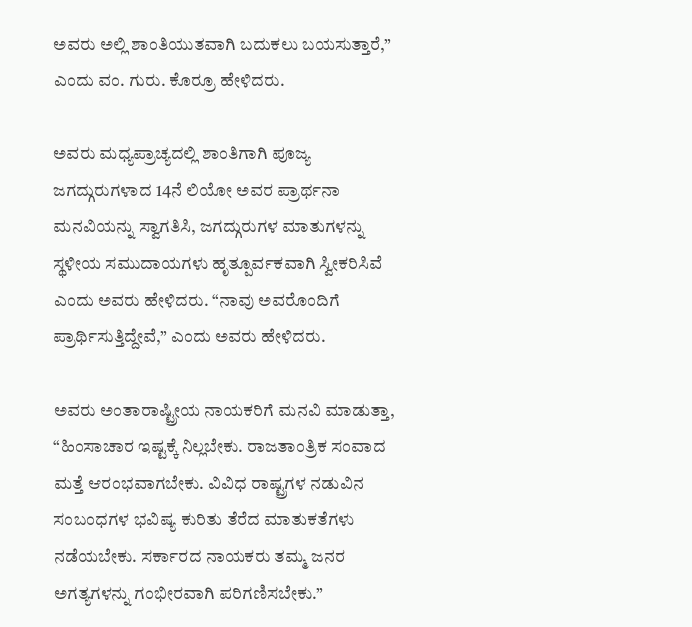ಅವರು ಅಲ್ಲಿ ಶಾಂತಿಯುತವಾಗಿ ಬದುಕಲು ಬಯಸುತ್ತಾರೆ,” ಎಂದು ವಂ. ಗುರು. ಕೊರ್ರೂ ಹೇಳಿದರು.

ಅವರು ಮಧ್ಯಪ್ರಾಚ್ಯದಲ್ಲಿ ಶಾಂತಿಗಾಗಿ ಪೂಜ್ಯ ಜಗದ್ಗುರುಗಳಾದ 14ನೆ ಲಿಯೋ ಅವರ ಪ್ರಾರ್ಥನಾ ಮನವಿಯನ್ನು ಸ್ವಾಗತಿಸಿ, ಜಗದ್ಗುರುಗಳ ಮಾತುಗಳನ್ನು ಸ್ಥಳೀಯ ಸಮುದಾಯಗಳು ಹೃತ್ಪೂರ್ವಕವಾಗಿ ಸ್ವೀಕರಿಸಿವೆ ಎಂದು ಅವರು ಹೇಳಿದರು. “ನಾವು ಅವರೊಂದಿಗೆ ಪ್ರಾರ್ಥಿಸುತ್ತಿದ್ದೇವೆ,” ಎಂದು ಅವರು ಹೇಳಿದರು.

ಅವರು ಅಂತಾರಾಷ್ಟ್ರೀಯ ನಾಯಕರಿಗೆ ಮನವಿ ಮಾಡುತ್ತಾ, “ಹಿಂಸಾಚಾರ ಇಷ್ಟಕ್ಕೆ ನಿಲ್ಲಬೇಕು. ರಾಜತಾಂತ್ರಿಕ ಸಂವಾದ ಮತ್ತೆ ಆರಂಭವಾಗಬೇಕು. ವಿವಿಧ ರಾಷ್ಟ್ರಗಳ ನಡುವಿನ ಸಂಬಂಧಗಳ ಭವಿಷ್ಯ ಕುರಿತು ತೆರೆದ ಮಾತುಕತೆಗಳು ನಡೆಯಬೇಕು. ಸರ್ಕಾರದ ನಾಯಕರು ತಮ್ಮ ಜನರ ಅಗತ್ಯಗಳನ್ನು ಗಂಭೀರವಾಗಿ ಪರಿಗಣಿಸಬೇಕು.”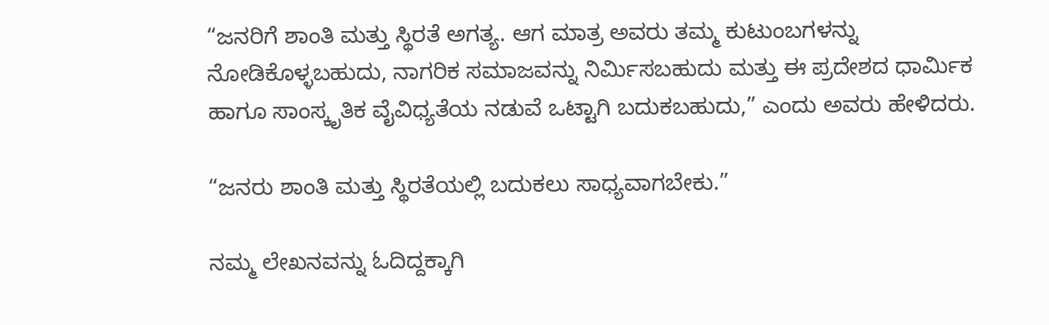“ಜನರಿಗೆ ಶಾಂತಿ ಮತ್ತು ಸ್ಥಿರತೆ ಅಗತ್ಯ. ಆಗ ಮಾತ್ರ ಅವರು ತಮ್ಮ ಕುಟುಂಬಗಳನ್ನು ನೋಡಿಕೊಳ್ಳಬಹುದು, ನಾಗರಿಕ ಸಮಾಜವನ್ನು ನಿರ್ಮಿಸಬಹುದು ಮತ್ತು ಈ ಪ್ರದೇಶದ ಧಾರ್ಮಿಕ ಹಾಗೂ ಸಾಂಸ್ಕೃತಿಕ ವೈವಿಧ್ಯತೆಯ ನಡುವೆ ಒಟ್ಟಾಗಿ ಬದುಕಬಹುದು,” ಎಂದು ಅವರು ಹೇಳಿದರು.

“ಜನರು ಶಾಂತಿ ಮತ್ತು ಸ್ಥಿರತೆಯಲ್ಲಿ ಬದುಕಲು ಸಾಧ್ಯವಾಗಬೇಕು.”

ನಮ್ಮ ಲೇಖನವನ್ನು ಓದಿದ್ದಕ್ಕಾಗಿ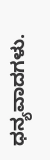ಧನ್ಯವಾದಗಳು.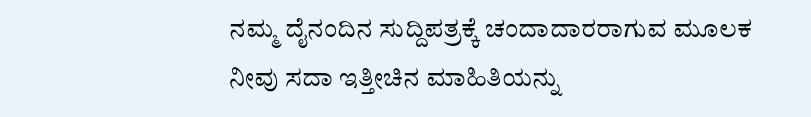ನಮ್ಮ ದೈನಂದಿನ ಸುದ್ದಿಪತ್ರಕ್ಕೆ ಚಂದಾದಾರರಾಗುವ ಮೂಲಕ ನೀವು ಸದಾ ಇತ್ತೀಚಿನ ಮಾಹಿತಿಯನ್ನು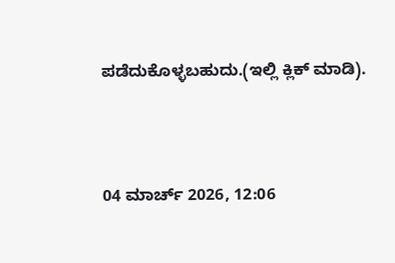ಪಡೆದುಕೊಳ್ಳಬಹುದು.(ಇಲ್ಲಿ ಕ್ಲಿಕ್ ಮಾಡಿ).



04 ಮಾರ್ಚ್ 2026, 12:06